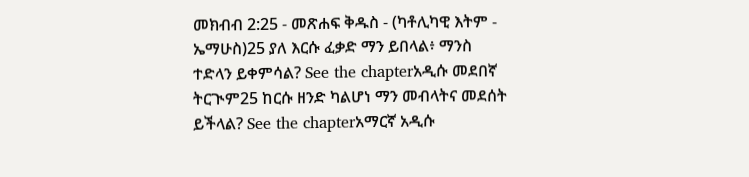መክብብ 2:25 - መጽሐፍ ቅዱስ - (ካቶሊካዊ እትም - ኤማሁስ)25 ያለ እርሱ ፈቃድ ማን ይበላል፥ ማንስ ተድላን ይቀምሳል? See the chapterአዲሱ መደበኛ ትርጒም25 ከርሱ ዘንድ ካልሆነ ማን መብላትና መደሰት ይችላል? See the chapterአማርኛ አዲሱ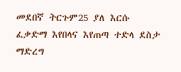መደበኛ ትርጉም25 ያለ እርሱ ፈቃድማ እየበላና እየጠጣ ተድላ ደስታ ማድረግ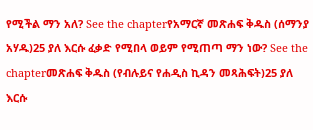የሚችል ማን አለ? See the chapterየአማርኛ መጽሐፍ ቅዱስ (ሰማንያ አሃዱ)25 ያለ እርሱ ፈቃድ የሚበላ ወይም የሚጠጣ ማን ነው? See the chapterመጽሐፍ ቅዱስ (የብሉይና የሐዲስ ኪዳን መጻሕፍት)25 ያለ እርሱ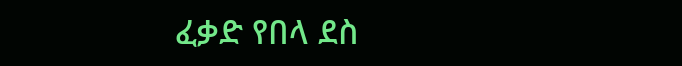ፈቃድ የበላ ደስ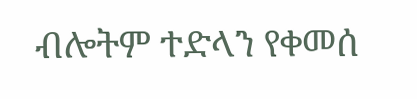ብሎትም ተድላን የቀመሰ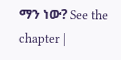ማን ነው? See the chapter |